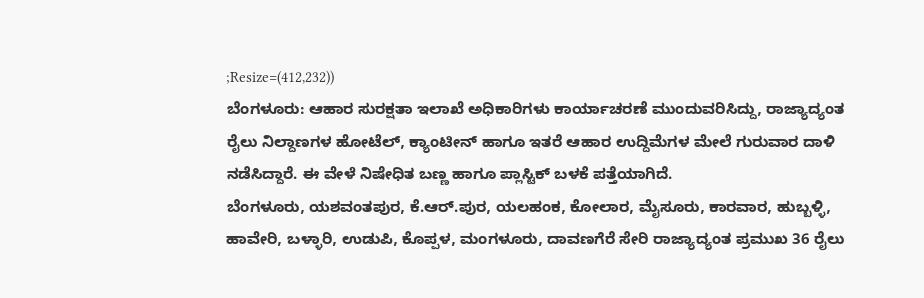;Resize=(412,232))
ಬೆಂಗಳೂರು: ಆಹಾರ ಸುರಕ್ಷತಾ ಇಲಾಖೆ ಅಧಿಕಾರಿಗಳು ಕಾರ್ಯಾಚರಣೆ ಮುಂದುವರಿಸಿದ್ದು, ರಾಜ್ಯಾದ್ಯಂತ ರೈಲು ನಿಲ್ದಾಣಗಳ ಹೋಟೆಲ್, ಕ್ಯಾಂಟೀನ್ ಹಾಗೂ ಇತರೆ ಆಹಾರ ಉದ್ದಿಮೆಗಳ ಮೇಲೆ ಗುರುವಾರ ದಾಳಿ ನಡೆಸಿದ್ದಾರೆ. ಈ ವೇಳೆ ನಿಷೇಧಿತ ಬಣ್ಣ ಹಾಗೂ ಪ್ಲಾಸ್ಟಿಕ್ ಬಳಕೆ ಪತ್ತೆಯಾಗಿದೆ.
ಬೆಂಗಳೂರು, ಯಶವಂತಪುರ, ಕೆ.ಆರ್.ಪುರ, ಯಲಹಂಕ, ಕೋಲಾರ, ಮೈಸೂರು, ಕಾರವಾರ, ಹುಬ್ಬಳ್ಳಿ, ಹಾವೇರಿ, ಬಳ್ಳಾರಿ, ಉಡುಪಿ, ಕೊಪ್ಪಳ, ಮಂಗಳೂರು, ದಾವಣಗೆರೆ ಸೇರಿ ರಾಜ್ಯಾದ್ಯಂತ ಪ್ರಮುಖ 36 ರೈಲು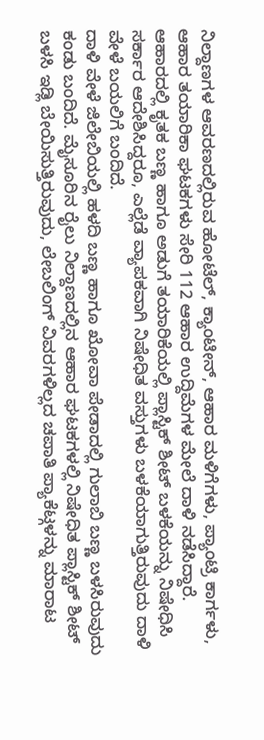ನಿಲ್ದಾಣಗಳ ಆವರಣದಲ್ಲಿರುವ ಹೋಟೆಲ್, ಕ್ಯಾಂಟೀನ್, ಆಹಾರ ಮಳಿಗೆಗಳು, ಪ್ಯಾಂಟ್ರಿ ಕಾರ್ಗಳು, ಆಹಾರ ತಯಾರಿಕಾ ಘಟಕಗಳು ಸೇರಿ 112 ಆಹಾರ ಉದ್ದಿಮೆಗಳ ಮೇಲೆ ದಾಳಿ ನಡೆಸಿದ್ದಾರೆ.
ಆಹಾರದಲ್ಲಿ ಕೃತಕ ಬಣ್ಣ ಹಾಗೂ ಅಡುಗೆ ತಯಾರಿಕೆಯಲ್ಲಿ ಪ್ಲಾಸ್ಟಿಕ್ ಶೀಟ್ ಬಳಕೆಯನ್ನು ನಿಷೇಧಿಸಿ ಸರ್ಕಾರ ಆದೇಶಿಸಿದ್ದರೂ, ಎಲ್ಲೆಡೆ ವ್ಯಾಪಕವಾಗಿ ನಿಷೇಧಿತ ವಸ್ತುಗಳು ಬಳಕೆಯಾಗುತ್ತಿರುವುದು ದಾಳಿ ವೇಳೆ ಬಯಲಿಗೆ ಬಂದಿದೆ.
ದಾಳಿ ವೇಳೆ ಜಿಲೇಬಿಯಲ್ಲಿ ಹಳದಿ ಬಣ್ಣ ಹಾಗೂ ಖೋವಾ ಪೇಡಾದಲ್ಲಿ ಗುಲಾಬಿ ಬಣ್ಣ ಬಳಸಿರುವುದು ಕಂಡು ಬಂದಿದೆ. ಮೈಸೂರಿನ ರೈಲು ನಿಲ್ದಾಣದಲ್ಲಿನ ಆಹಾರ ಘಟಕಗಳಲ್ಲಿ ನಿಷೇಧಿತ ಪ್ಲಾಸ್ಟಿಕ್ ಶೀಟ್ ಬಳಸಿ ಇಡ್ಲಿ ಬೇಯಿಸುತ್ತಿರುವುದು, ಲೇಬಲಿಂಗ್ ವಿವರಗಳಿಲ್ಲದ ಚಪಾತಿ ಪ್ಯಾಕೆಟ್ಗಳನ್ನು ಮಾರಾಟ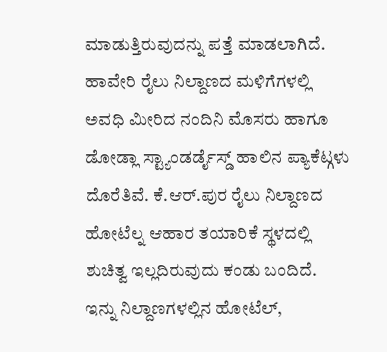ಮಾಡುತ್ತಿರುವುದನ್ನು ಪತ್ತೆ ಮಾಡಲಾಗಿದೆ. ಹಾವೇರಿ ರೈಲು ನಿಲ್ದಾಣದ ಮಳಿಗೆಗಳಲ್ಲಿ ಅವಧಿ ಮೀರಿದ ನಂದಿನಿ ಮೊಸರು ಹಾಗೂ ಡೋಡ್ಲಾ ಸ್ಟ್ಯಾಂಡರ್ಡೈಸ್ಡ್ ಹಾಲಿನ ಪ್ಯಾಕೆಟ್ಗಳು ದೊರೆತಿವೆ. ಕೆ.ಆರ್.ಪುರ ರೈಲು ನಿಲ್ದಾಣದ ಹೋಟೆಲ್ನ ಆಹಾರ ತಯಾರಿಕೆ ಸ್ಥಳದಲ್ಲಿ ಶುಚಿತ್ವ ಇಲ್ಲದಿರುವುದು ಕಂಡು ಬಂದಿದೆ.
ಇನ್ನು ನಿಲ್ದಾಣಗಳಲ್ಲಿನ ಹೋಟೆಲ್,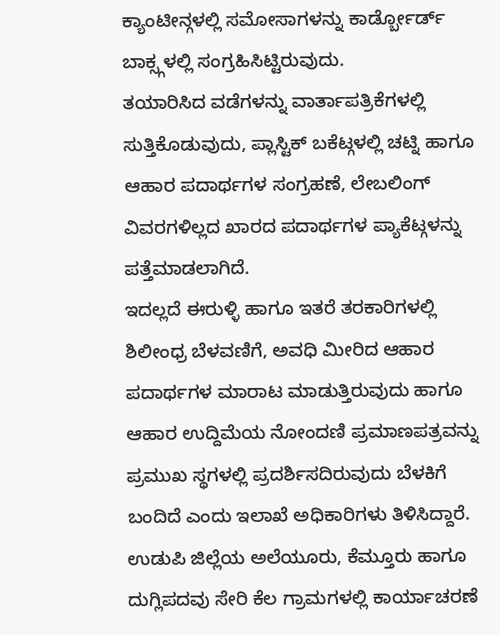ಕ್ಯಾಂಟೀನ್ಗಳಲ್ಲಿ ಸಮೋಸಾಗಳನ್ನು ಕಾರ್ಡ್ಬೋರ್ಡ್ ಬಾಕ್ಸ್ಗಳಲ್ಲಿ ಸಂಗ್ರಹಿಸಿಟ್ಟಿರುವುದು.
ತಯಾರಿಸಿದ ವಡೆಗಳನ್ನು ವಾರ್ತಾಪತ್ರಿಕೆಗಳಲ್ಲಿ ಸುತ್ತಿಕೊಡುವುದು, ಪ್ಲಾಸ್ಟಿಕ್ ಬಕೆಟ್ಗಳಲ್ಲಿ ಚಟ್ನಿ ಹಾಗೂ ಆಹಾರ ಪದಾರ್ಥಗಳ ಸಂಗ್ರಹಣೆ, ಲೇಬಲಿಂಗ್ ವಿವರಗಳಿಲ್ಲದ ಖಾರದ ಪದಾರ್ಥಗಳ ಪ್ಯಾಕೆಟ್ಗಳನ್ನು ಪತ್ತೆಮಾಡಲಾಗಿದೆ.
ಇದಲ್ಲದೆ ಈರುಳ್ಳಿ ಹಾಗೂ ಇತರೆ ತರಕಾರಿಗಳಲ್ಲಿ ಶಿಲೀಂಧ್ರ ಬೆಳವಣಿಗೆ, ಅವಧಿ ಮೀರಿದ ಆಹಾರ ಪದಾರ್ಥಗಳ ಮಾರಾಟ ಮಾಡುತ್ತಿರುವುದು ಹಾಗೂ ಆಹಾರ ಉದ್ದಿಮೆಯ ನೋಂದಣಿ ಪ್ರಮಾಣಪತ್ರವನ್ನು ಪ್ರಮುಖ ಸ್ಥಗಳಲ್ಲಿ ಪ್ರದರ್ಶಿಸದಿರುವುದು ಬೆಳಕಿಗೆ ಬಂದಿದೆ ಎಂದು ಇಲಾಖೆ ಅಧಿಕಾರಿಗಳು ತಿಳಿಸಿದ್ದಾರೆ.
ಉಡುಪಿ ಜಿಲ್ಲೆಯ ಅಲೆಯೂರು, ಕೆಮ್ತೂರು ಹಾಗೂ ದುಗ್ಲಿಪದವು ಸೇರಿ ಕೆಲ ಗ್ರಾಮಗಳಲ್ಲಿ ಕಾರ್ಯಾಚರಣೆ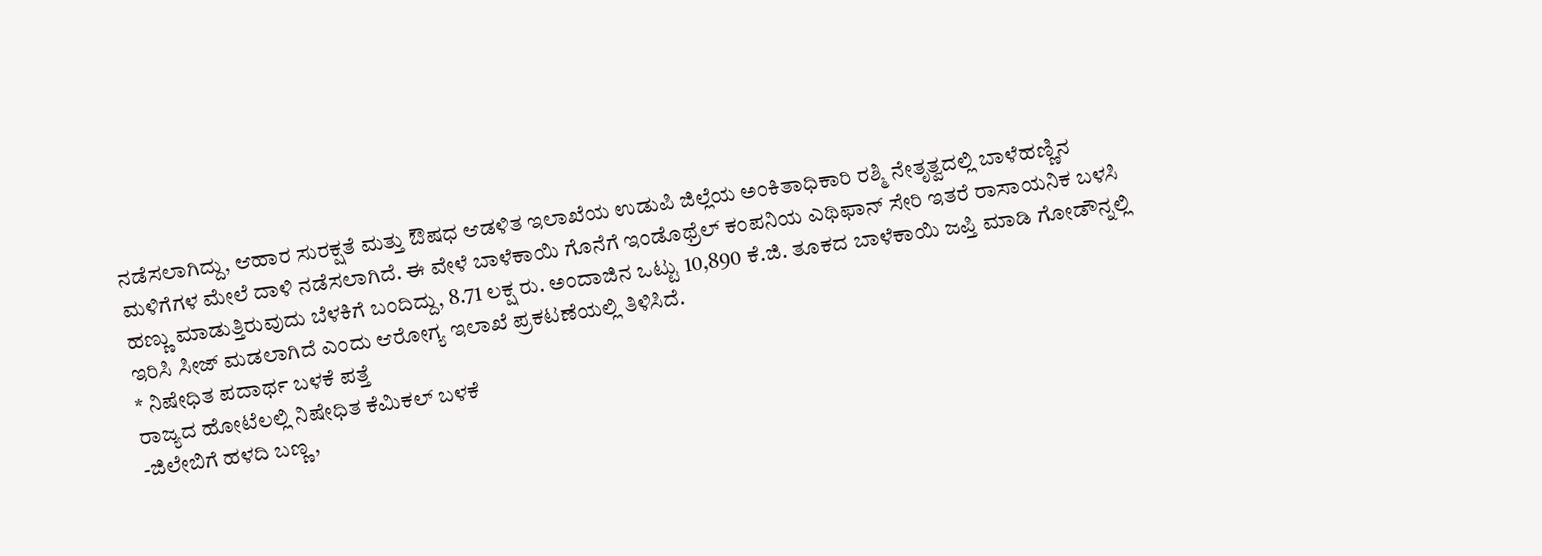ನಡೆಸಲಾಗಿದ್ದು, ಆಹಾರ ಸುರಕ್ಷತೆ ಮತ್ತು ಔಷಧ ಆಡಳಿತ ಇಲಾಖೆಯ ಉಡುಪಿ ಜಿಲ್ಲೆಯ ಅಂಕಿತಾಧಿಕಾರಿ ರಶ್ಮಿ ನೇತೃತ್ವದಲ್ಲಿ ಬಾಳೆಹಣ್ಣಿನ ಮಳಿಗೆಗಳ ಮೇಲೆ ದಾಳಿ ನಡೆಸಲಾಗಿದೆ. ಈ ವೇಳೆ ಬಾಳೆಕಾಯಿ ಗೊನೆಗೆ ಇಂಡೊಥ್ರೆಲ್ ಕಂಪನಿಯ ಎಥಿಫಾನ್ ಸೇರಿ ಇತರೆ ರಾಸಾಯನಿಕ ಬಳಸಿ ಹಣ್ಣು ಮಾಡುತ್ತಿರುವುದು ಬೆಳಕಿಗೆ ಬಂದಿದ್ದು, 8.71 ಲಕ್ಷ ರು. ಅಂದಾಜಿನ ಒಟ್ಟು 10,890 ಕೆ.ಜಿ. ತೂಕದ ಬಾಳೆಕಾಯಿ ಜಪ್ತಿ ಮಾಡಿ ಗೋಡೌನ್ನಲ್ಲಿ ಇರಿಸಿ ಸೀಜ್ ಮಡಲಾಗಿದೆ ಎಂದು ಆರೋಗ್ಯ ಇಲಾಖೆ ಪ್ರಕಟಣೆಯಲ್ಲಿ ತಿಳಿಸಿದೆ.
* ನಿಷೇಧಿತ ಪದಾರ್ಥ ಬಳಕೆ ಪತ್ತೆ
ರಾಜ್ಯದ ಹೋಟೆಲಲ್ಲಿ ನಿಷೇಧಿತ ಕೆಮಿಕಲ್ ಬಳಕೆ
-ಜಿಲೇಬಿಗೆ ಹಳದಿ ಬಣ್ಣ,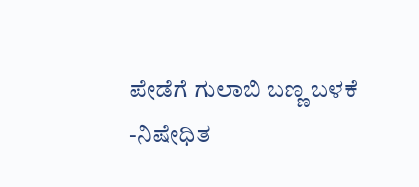ಪೇಡೆಗೆ ಗುಲಾಬಿ ಬಣ್ಣ ಬಳಕೆ
-ನಿಷೇಧಿತ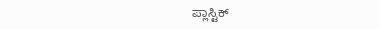ಪ್ಲಾಸ್ಟಿಕ್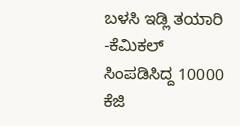ಬಳಸಿ ಇಡ್ಲಿ ತಯಾರಿ
-ಕೆಮಿಕಲ್ ಸಿಂಪಡಿಸಿದ್ದ 10000 ಕೆಜಿ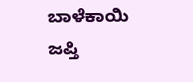ಬಾಳೆಕಾಯಿ ಜಪ್ತಿ